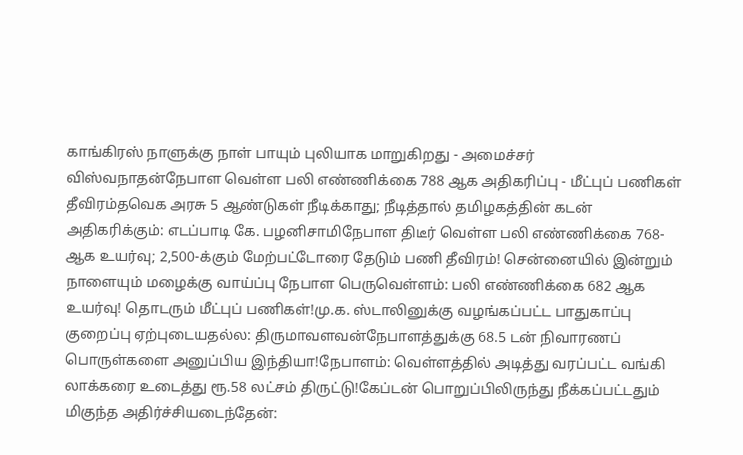காங்கிரஸ் நாளுக்கு நாள் பாயும் புலியாக மாறுகிறது - அமைச்சர் விஸ்வநாதன்நேபாள வெள்ள பலி எண்ணிக்கை 788 ஆக அதிகரிப்பு - மீட்புப் பணிகள் தீவிரம்தவெக அரசு 5 ஆண்டுகள் நீடிக்காது; நீடித்தால் தமிழகத்தின் கடன் அதிகரிக்கும்: எடப்பாடி கே. பழனிசாமிநேபாள திடீர் வெள்ள பலி எண்ணிக்கை 768-ஆக உயர்வு; 2,500-க்கும் மேற்பட்டோரை தேடும் பணி தீவிரம்! சென்னையில் இன்றும் நாளையும் மழைக்கு வாய்ப்பு நேபாள பெருவெள்ளம்: பலி எண்ணிக்கை 682 ஆக உயர்வு! தொடரும் மீட்புப் பணிகள்!மு.க. ஸ்டாலினுக்கு வழங்கப்பட்ட பாதுகாப்பு குறைப்பு ஏற்புடையதல்ல: திருமாவளவன்நேபாளத்துக்கு 68.5 டன் நிவாரணப் பொருள்களை அனுப்பிய இந்தியா!நேபாளம்: வெள்ளத்தில் அடித்து வரப்பட்ட வங்கி லாக்கரை உடைத்து ரூ.58 லட்சம் திருட்டு!கேப்டன் பொறுப்பிலிருந்து நீக்கப்பட்டதும் மிகுந்த அதிர்ச்சியடைந்தேன்: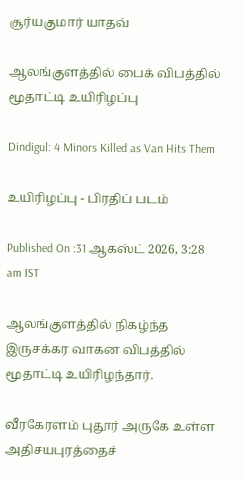சூர்யகுமார் யாதவ்

ஆலங்குளத்தில் பைக் விபத்தில் மூதாட்டி உயிரிழப்பு

Dindigul: 4 Minors Killed as Van Hits Them

உயிரிழப்பு - பிரதிப் படம்

Published On :31 ஆகஸ்ட் 2026, 3:28 am IST

ஆலங்குளத்தில் நிகழ்ந்த இருசக்கர வாகன விபத்தில் மூதாட்டி உயிரிழந்தார்.

வீரகேரளம் புதூர் அருகே உள்ள அதிசயபுரத்தைச்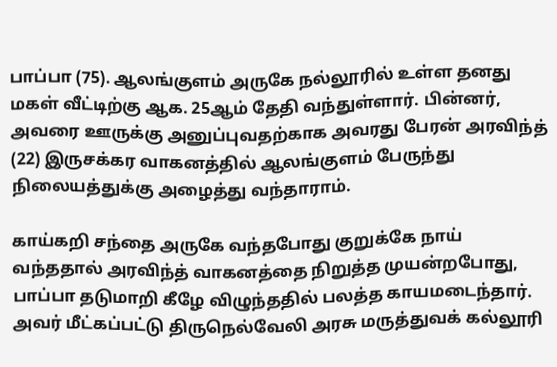பாப்பா (75). ஆலங்குளம் அருகே நல்லூரில் உள்ள தனது மகள் வீட்டிற்கு ஆக. 25ஆம் தேதி வந்துள்ளார். பின்னர், அவரை ஊருக்கு அனுப்புவதற்காக அவரது பேரன் அரவிந்த் (22) இருசக்கர வாகனத்தில் ஆலங்குளம் பேருந்து நிலையத்துக்கு அழைத்து வந்தாராம்.

காய்கறி சந்தை அருகே வந்தபோது குறுக்கே நாய் வந்ததால் அரவிந்த் வாகனத்தை நிறுத்த முயன்றபோது, பாப்பா தடுமாறி கீழே விழுந்ததில் பலத்த காயமடைந்தார். அவர் மீட்கப்பட்டு திருநெல்வேலி அரசு மருத்துவக் கல்லூரி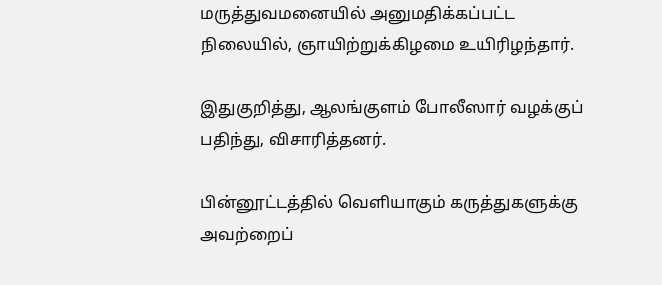மருத்துவமனையில் அனுமதிக்கப்பட்ட நிலையில், ஞாயிற்றுக்கிழமை உயிரிழந்தார்.

இதுகுறித்து, ஆலங்குளம் போலீஸார் வழக்குப் பதிந்து, விசாரித்தனர்.

பின்னூட்டத்தில் வெளியாகும் கருத்துகளுக்கு அவற்றைப்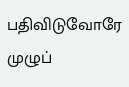பதிவிடுவோரே முழுப்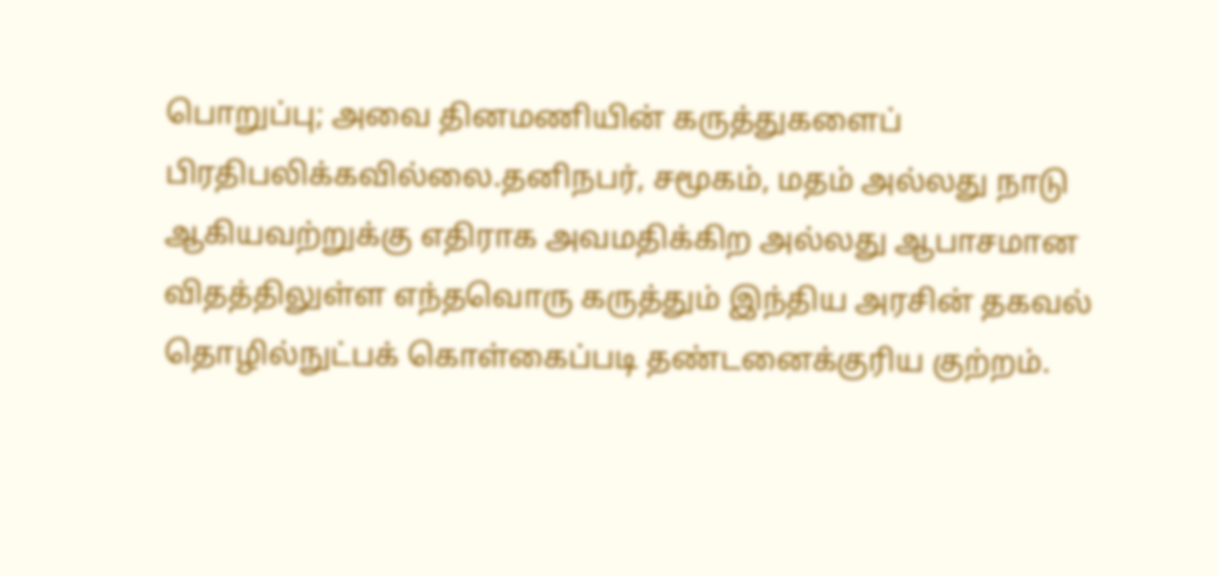பொறுப்பு; அவை தினமணியின் கருத்துகளைப் பிரதிபலிக்கவில்லை.தனிநபர், சமூகம், மதம் அல்லது நாடு ஆகியவற்றுக்கு எதிராக அவமதிக்கிற அல்லது ஆபாசமான விதத்திலுள்ள எந்தவொரு கருத்தும் இந்திய அரசின் தகவல் தொழில்நுட்பக் கொள்கைப்படி தண்டனைக்குரிய குற்றம்.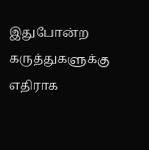இதுபோன்ற கருத்துகளுக்கு எதிராக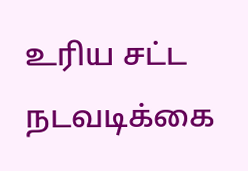உரிய சட்ட நடவடிக்கை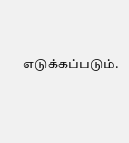எடுக்கப்படும்.